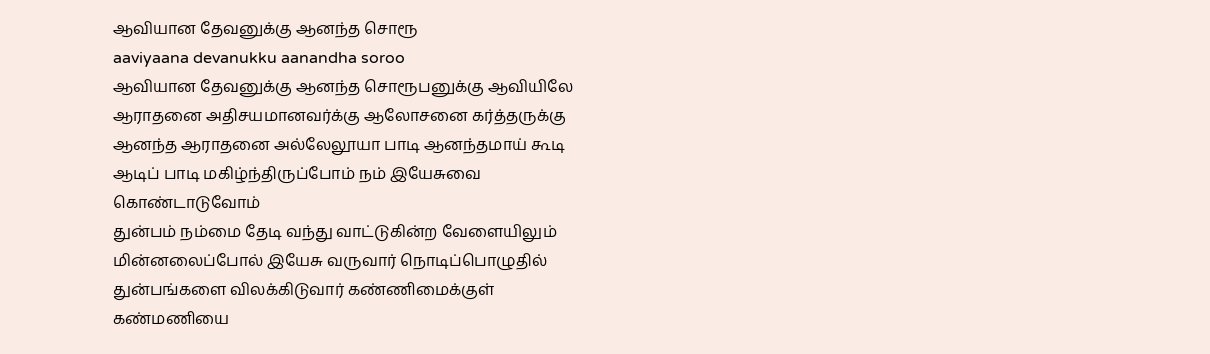ஆவியான தேவனுக்கு ஆனந்த சொரூ
aaviyaana devanukku aanandha soroo
ஆவியான தேவனுக்கு ஆனந்த சொரூபனுக்கு ஆவியிலே ஆராதனை அதிசயமானவர்க்கு ஆலோசனை கர்த்தருக்கு ஆனந்த ஆராதனை அல்லேலூயா பாடி ஆனந்தமாய் கூடி ஆடிப் பாடி மகிழ்ந்திருப்போம் நம் இயேசுவை கொண்டாடுவோம்
துன்பம் நம்மை தேடி வந்து வாட்டுகின்ற வேளையிலும் மின்னலைப்போல் இயேசு வருவார் நொடிப்பொழுதில் துன்பங்களை விலக்கிடுவார் கண்ணிமைக்குள் கண்மணியை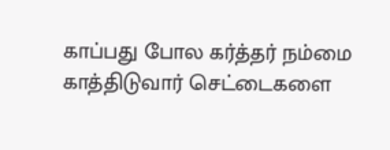காப்பது போல கர்த்தர் நம்மை காத்திடுவார் செட்டைகளை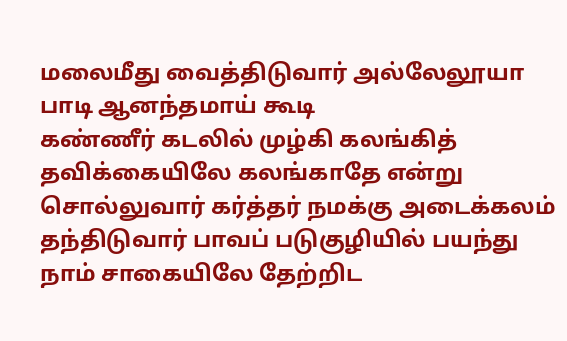மலைமீது வைத்திடுவார் அல்லேலூயா பாடி ஆனந்தமாய் கூடி
கண்ணீர் கடலில் முழ்கி கலங்கித் தவிக்கையிலே கலங்காதே என்று சொல்லுவார் கர்த்தர் நமக்கு அடைக்கலம் தந்திடுவார் பாவப் படுகுழியில் பயந்து நாம் சாகையிலே தேற்றிட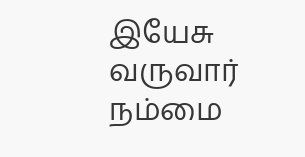இயேசு வருவார் நம்மை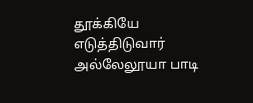தூக்கியே எடுத்திடுவார் அல்லேலூயா பாடி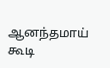ஆனந்தமாய் கூடி